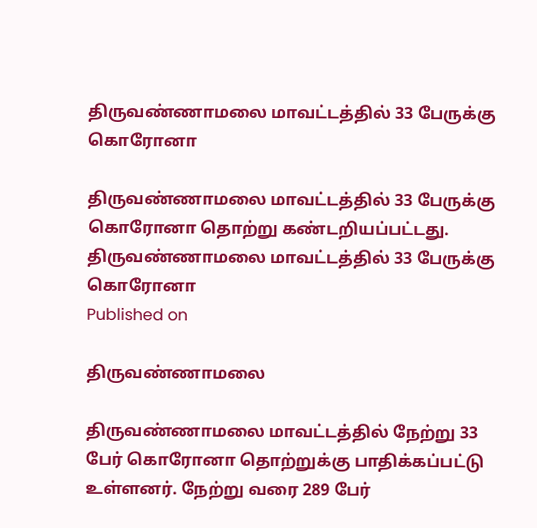திருவண்ணாமலை மாவட்டத்தில் 33 பேருக்கு கொரோனா

திருவண்ணாமலை மாவட்டத்தில் 33 பேருக்கு கொரோனா தொற்று கண்டறியப்பட்டது.
திருவண்ணாமலை மாவட்டத்தில் 33 பேருக்கு கொரோனா
Published on

திருவண்ணாமலை

திருவண்ணாமலை மாவட்டத்தில் நேற்று 33 பேர் கொரோனா தொற்றுக்கு பாதிக்கப்பட்டு உள்ளனர். நேற்று வரை 289 பேர்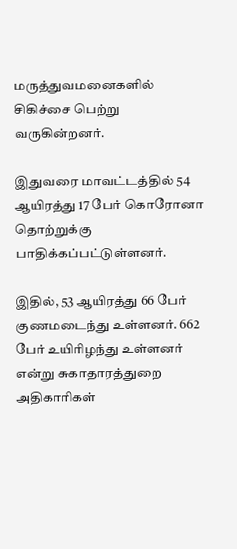மருத்துவமனைகளில் சிகிச்சை பெற்று வருகின்றனர்.

இதுவரை மாவட்டத்தில் 54 ஆயிரத்து 17 பேர் கொரோனா தொற்றுக்கு பாதிக்கப்பட்டுள்ளனர்.

இதில், 53 ஆயிரத்து 66 பேர் குணமடைந்து உள்ளனர். 662 பேர் உயிரிழந்து உள்ளனர் என்று சுகாதாரத்துறை அதிகாரிகள்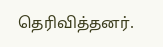தெரிவித்தனர்.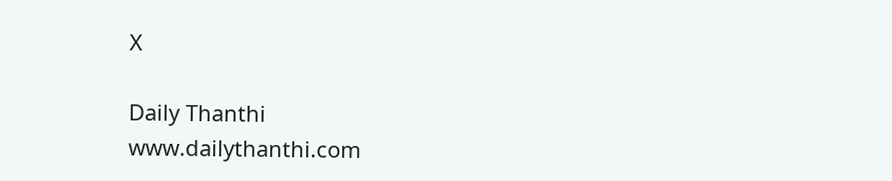X

Daily Thanthi
www.dailythanthi.com